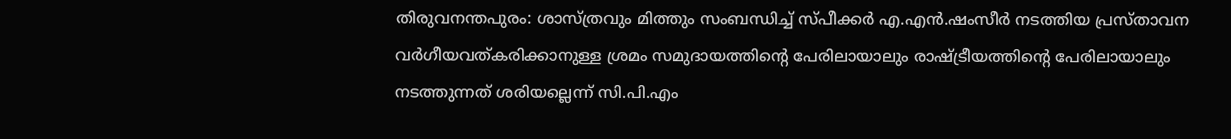തിരുവനന്തപുരം: ശാസ്ത്രവും മിത്തും സംബന്ധിച്ച് സ്പീക്കര്‍ എ.എന്‍.ഷംസീര്‍ നടത്തിയ പ്രസ്താവന വര്‍ഗീയവത്കരിക്കാനുള്ള ശ്രമം സമുദായത്തിന്റെ പേരിലായാലും രാഷ്ട്രീയത്തിന്റെ പേരിലായാലും നടത്തുന്നത് ശരിയല്ലെന്ന് സി.പി.എം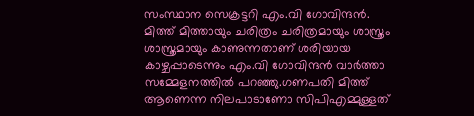സംസ്ഥാന സെക്രട്ടറി എം.വി ഗോവിന്ദന്‍. മിത്ത് മിത്തായും ചരിത്രം ചരിത്രമായും ശാസ്ത്രം ശാസ്ത്രമായും കാണുന്നതാണ് ശരിയായ കാഴ്ചപ്പാടെന്നും എം.വി ഗോവിന്ദന്‍ വാര്‍ത്താ സമ്മേളനത്തില്‍ പറഞ്ഞു.ഗണപതി മിത്ത് ആണെന്ന നിലപാടാണോ സിപിഎമ്മുള്ളത്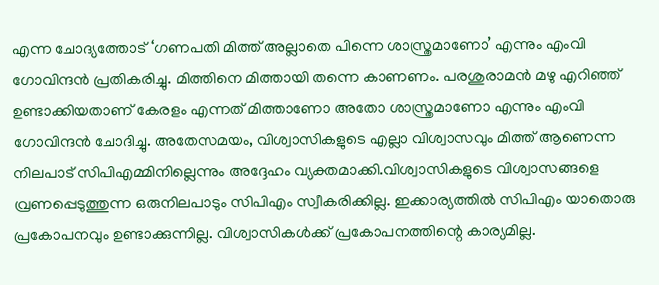എന്ന ചോദ്യത്തോട് ‘ഗണപതി മിത്ത് അല്ലാതെ പിന്നെ ശാസ്ത്രമാണോ’ എന്നും എംവി ഗോവിന്ദന്‍ പ്രതികരിച്ചു. മിത്തിനെ മിത്തായി തന്നെ കാണണം. പരശുരാമന്‍ മഴു എറിഞ്ഞ് ഉണ്ടാക്കിയതാണ് കേരളം എന്നത് മിത്താണോ അതോ ശാസ്ത്രമാണോ എന്നും എംവി ഗോവിന്ദന്‍ ചോദിച്ചു. അതേസമയം, വിശ്വാസികളുടെ എല്ലാ വിശ്വാസവും മിത്ത് ആണെന്ന നിലപാട് സിപിഎമ്മിനില്ലെന്നും അദ്ദേഹം വ്യക്തമാക്കി.വിശ്വാസികളുടെ വിശ്വാസങ്ങളെ വ്രണപ്പെടുത്തുന്ന ഒരുനിലപാടും സിപിഎം സ്വീകരിക്കില്ല. ഇക്കാര്യത്തില്‍ സിപിഎം യാതൊരു പ്രകോപനവും ഉണ്ടാക്കുന്നില്ല. വിശ്വാസികള്‍ക്ക് പ്രകോപനത്തിന്റെ കാര്യമില്ല.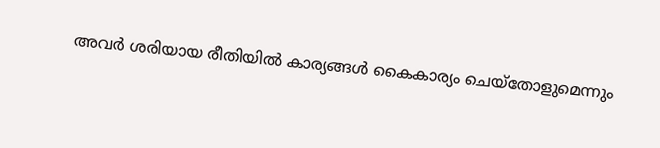അവര്‍ ശരിയായ രീതിയില്‍ കാര്യങ്ങള്‍ കൈകാര്യം ചെയ്തോളുമെന്നും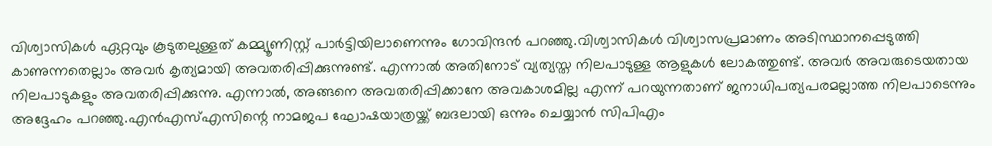വിശ്വാസികള്‍ ഏറ്റവും കൂടുതലുള്ളത് കമ്മ്യൂണിസ്റ്റ് പാര്‍ട്ടിയിലാണെന്നും ഗോവിന്ദന്‍ പറഞ്ഞു.വിശ്വാസികള്‍ വിശ്വാസപ്രമാണം അടിസ്ഥാനപ്പെടുത്തി കാണുന്നതെല്ലാം അവര്‍ കൃത്യമായി അവതരിപ്പിക്കുന്നുണ്ട്. എന്നാല്‍ അതിനോട് വ്യത്യസ്ത നിലപാടുള്ള ആളുകള്‍ ലോകത്തുണ്ട്. അവര്‍ അവരുടെയതായ നിലപാടുകളും അവതരിപ്പിക്കുന്നു. എന്നാല്‍, അങ്ങനെ അവതരിപ്പിക്കാനേ അവകാശമില്ല എന്ന് പറയുന്നതാണ് ജനാധിപത്യപരമല്ലാത്ത നിലപാടെന്നും അദ്ദേഹം പറഞ്ഞു.എന്‍എസ്എസിന്റെ നാമജപ ഘോഷയാത്രയ്ക്ക് ബദലായി ഒന്നും ചെയ്യാന്‍ സിപിഎം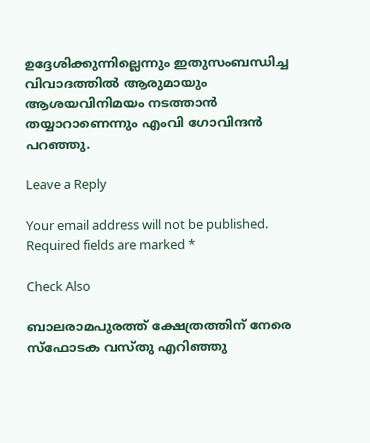ഉദ്ദേശിക്കുന്നില്ലെന്നും ഇതുസംബന്ധിച്ച വിവാദത്തില്‍ ആരുമായും ആശയവിനിമയം നടത്താന്‍ തയ്യാറാണെന്നും എംവി ഗോവിന്ദന്‍ പറഞ്ഞു.

Leave a Reply

Your email address will not be published. Required fields are marked *

Check Also

ബാലരാമപുരത്ത് ക്ഷേത്രത്തിന് നേരെ സ്‌ഫോടക വസ്തു എറിഞ്ഞു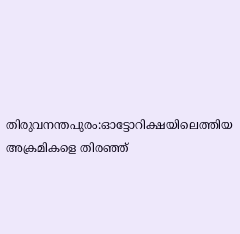തിരുവനന്തപുരം:ഓട്ടോറിക്ഷയിലെത്തിയ അക്രമികളെ തിരഞ്ഞ്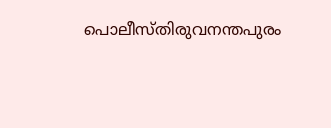പൊലീസ്തിരുവനന്തപുരം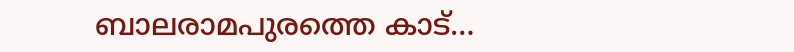ബാലരാമപുരത്തെ കാട്…